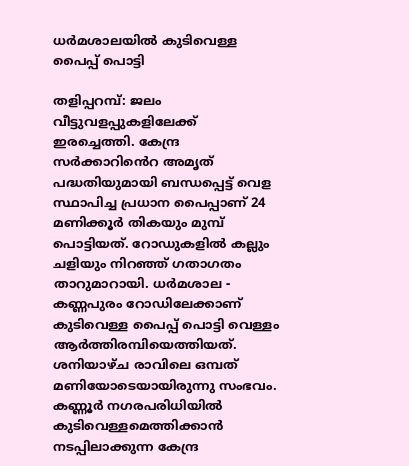ധർമശാലയിൽ കുടിവെള്ള പൈപ്പ് പൊട്ടി

തളിപ്പറമ്പ്: ജലം വീട്ടുവളപ്പുകളിലേക്ക് ഇരച്ചെത്തി. കേന്ദ്ര സർക്കാറിൻെറ അമൃത് പദ്ധതിയുമായി ബന്ധപ്പെട്ട് വെള സ്ഥാപിച്ച പ്രധാന പൈപ്പാണ് 24 മണിക്കൂർ തികയും മുമ്പ് പൊട്ടിയത്. റോഡുകളിൽ കല്ലും ചളിയും നിറഞ്ഞ് ഗതാഗതം താറുമാറായി. ധർമശാല - കണ്ണപുരം റോഡിലേക്കാണ് കുടിവെള്ള പൈപ്പ് പൊട്ടി വെള്ളം ആർത്തിരമ്പിയെത്തിയത്. ശനിയാഴ്ച രാവിലെ ഒമ്പത് മണിയോടെയായിരുന്നു സംഭവം. കണ്ണൂർ നഗരപരിധിയിൽ കുടിവെള്ളമെത്തിക്കാൻ നടപ്പിലാക്കുന്ന കേന്ദ്ര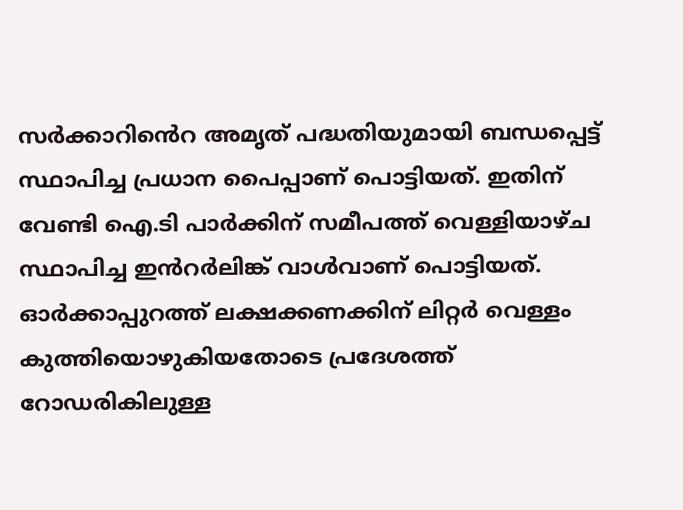സർക്കാറിൻെറ അമൃത് പദ്ധതിയുമായി ബന്ധപ്പെട്ട് സ്ഥാപിച്ച പ്രധാന പൈപ്പാണ് പൊട്ടിയത്. ഇതിന് വേണ്ടി ഐ.ടി പാർക്കിന് സമീപത്ത് വെള്ളിയാഴ്ച സ്ഥാപിച്ച ഇൻറർലിങ്ക് വാൾവാണ് പൊട്ടിയത്. ഓർക്കാപ്പുറത്ത് ലക്ഷക്കണക്കിന് ലിറ്റർ വെള്ളം കുത്തിയൊഴുകിയതോടെ പ്രദേശത്ത് റോഡരികിലുള്ള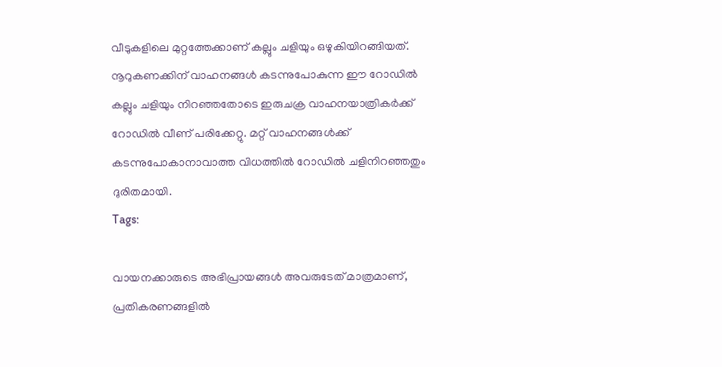വീടുകളിലെ മുറ്റത്തേക്കാണ് കല്ലും ചളിയും ഒഴുകിയിറങ്ങിയത്. നൂറുകണക്കിന് വാഹനങ്ങൾ കടന്നുപോകുന്ന ഈ റോഡിൽ കല്ലും ചളിയും നിറഞ്ഞതോടെ ഇരുചക്ര വാഹനയാത്രികർക്ക് റോഡിൽ വീണ് പരിക്കേറ്റു. മറ്റ് വാഹനങ്ങൾക്ക് കടന്നുപോകാനാവാത്ത വിധത്തിൽ റോഡിൽ ചളിനിറഞ്ഞതും ദുരിതമായി.
Tags:

വായനക്കാരുടെ അഭിപ്രായങ്ങള്‍ അവരുടേത് മാത്രമാണ്, പ്രതികരണങ്ങളിൽ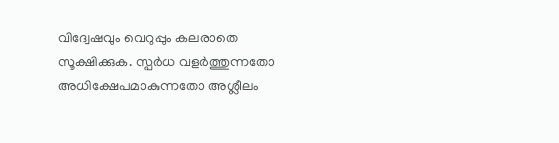വിദ്വേഷവും വെറുപ്പും കലരാതെ സൂക്ഷിക്കുക. സ്പർധ വളർത്തുന്നതോ അധിക്ഷേപമാകുന്നതോ അശ്ലീലം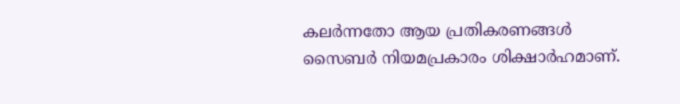കലർന്നതോ ആയ പ്രതികരണങ്ങൾ സൈബർ നിയമപ്രകാരം ശിക്ഷാർഹമാണ്.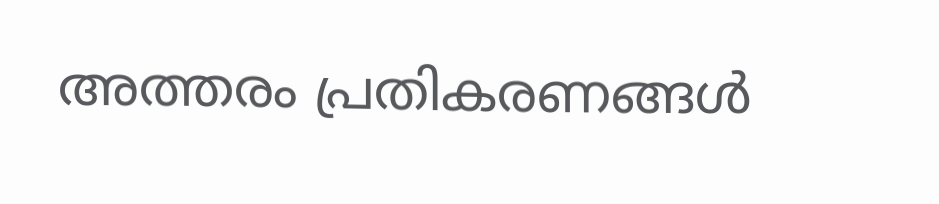അത്തരം പ്രതികരണങ്ങൾ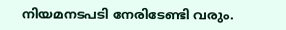നിയമനടപടി നേരിടേണ്ടി വരും.